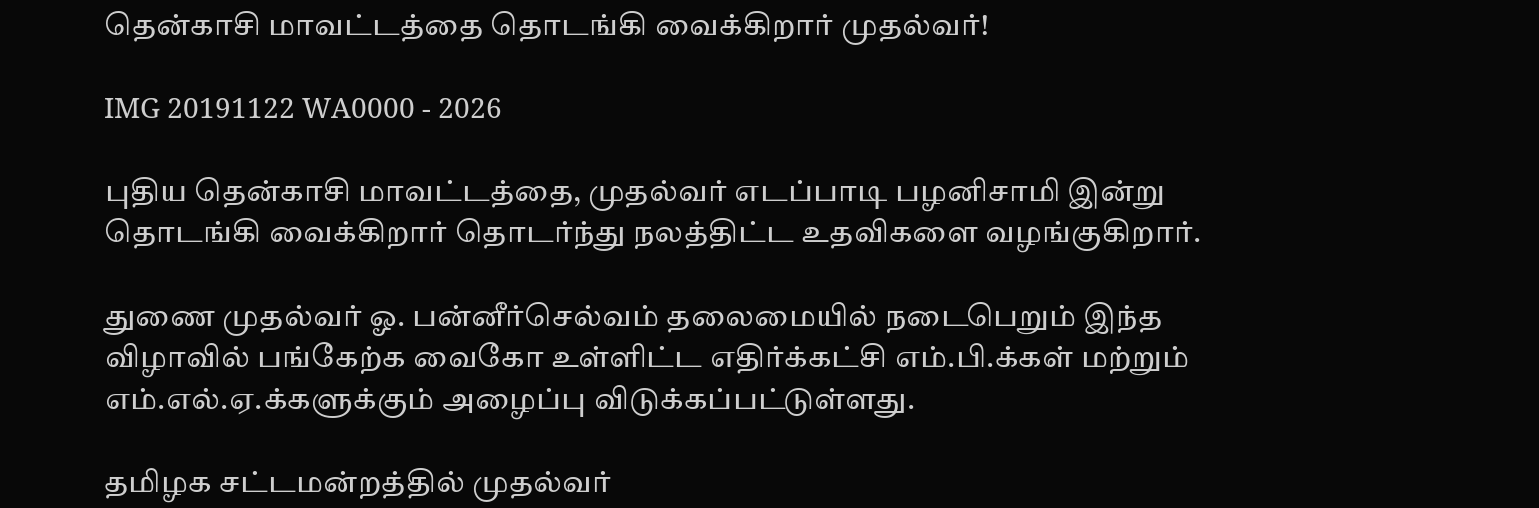தென்காசி மாவட்டத்தை தொடங்கி வைக்கிறார் முதல்வர்!

IMG 20191122 WA0000 - 2026

புதிய தென்காசி மாவட்டத்தை, முதல்வர் எடப்பாடி பழனிசாமி இன்று தொடங்கி வைக்கிறார் தொடர்ந்து நலத்திட்ட உதவிகளை வழங்குகிறார்.

துணை முதல்வர் ஓ. பன்னீர்செல்வம் தலைமையில் நடைபெறும் இந்த விழாவில் பங்கேற்க வைகோ உள்ளிட்ட எதிர்க்கட்சி எம்.பி.க்கள் மற்றும் எம்.எல்.ஏ.க்களுக்கும் அழைப்பு விடுக்கப்பட்டுள்ளது.

தமிழக சட்டமன்றத்தில் முதல்வர்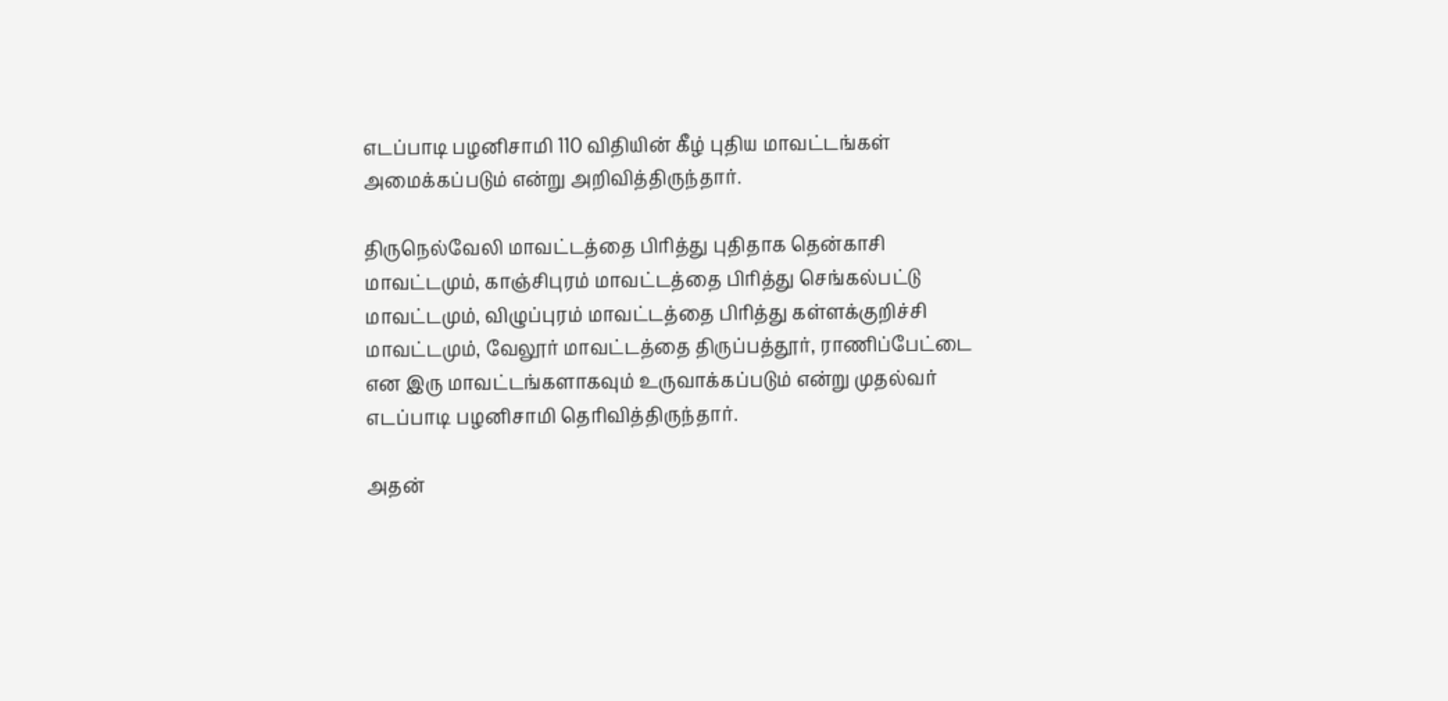எடப்பாடி பழனிசாமி 110 விதியின் கீழ் புதிய மாவட்டங்கள் அமைக்கப்படும் என்று அறிவித்திருந்தார்.

திருநெல்வேலி மாவட்டத்தை பிரித்து புதிதாக தென்காசி மாவட்டமும், காஞ்சிபுரம் மாவட்டத்தை பிரித்து செங்கல்பட்டு மாவட்டமும், விழுப்புரம் மாவட்டத்தை பிரித்து கள்ளக்குறிச்சி மாவட்டமும், வேலூர் மாவட்டத்தை திருப்பத்தூர், ராணிப்பேட்டை என இரு மாவட்டங்களாகவும் உருவாக்கப்படும் என்று முதல்வர் எடப்பாடி பழனிசாமி தெரிவித்திருந்தார்.

அதன்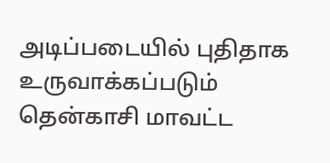அடிப்படையில் புதிதாக உருவாக்கப்படும் தென்காசி மாவட்ட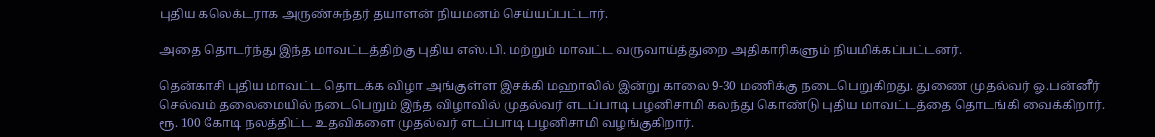புதிய கலெக்டராக அருண்சுந்தர் தயாளன் நியமனம் செய்யப்பட்டார்.

அதை தொடர்ந்து இந்த மாவட்டத்திற்கு புதிய எஸ்.பி. மற்றும் மாவட்ட வருவாய்த்துறை அதிகாரிகளும் நியமிக்கப்பட்டனர்.

தென்காசி புதிய மாவட்ட தொடக்க விழா அங்குள்ள இசக்கி மஹாலில் இன்று காலை 9-30 மணிக்கு நடைபெறுகிறது. துணை முதல்வர் ஓ.பன்னீர் செல்வம் தலைமையில் நடைபெறும் இந்த விழாவில் முதல்வர் எடப்பாடி பழனிசாமி கலந்து கொண்டு புதிய மாவட்டத்தை தொடங்கி வைக்கிறார். ரூ. 100 கோடி நலத்திட்ட உதவிகளை முதல்வர் எடப்பாடி பழனிசாமி வழங்குகிறார்.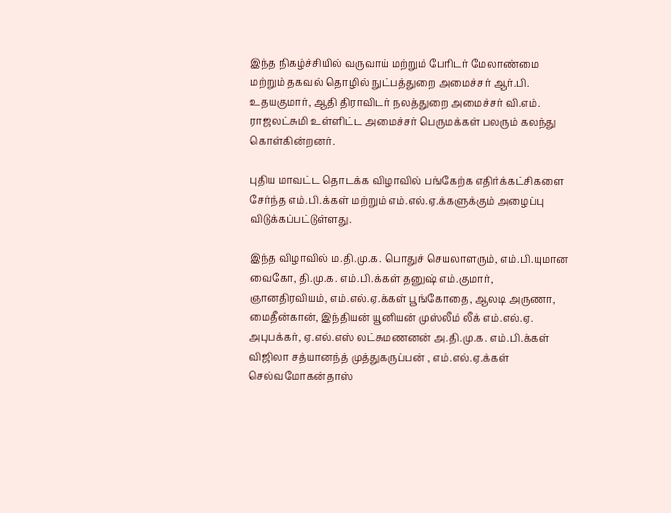இந்த நிகழ்ச்சியில் வருவாய் மற்றும் பேரிடர் மேலாண்மை மற்றும் தகவல் தொழில் நுட்பத்துறை அமைச்சர் ஆர்.பி. உதயகுமார், ஆதி திராவிடர் நலத்துறை அமைச்சர் வி.எம். ராஜலட்சுமி உள்ளிட்ட அமைச்சர் பெருமக்கள் பலரும் கலந்து கொள்கின்றனர்.

புதிய மாவட்ட தொடக்க விழாவில் பங்கேற்க எதிர்க்கட்சிகளை சேர்ந்த எம்.பி.க்கள் மற்றும் எம்.எல்.ஏ.க்களுக்கும் அழைப்பு விடுக்கப்பட்டுள்ளது.

இந்த விழாவில் ம.தி.மு.க. பொதுச் செயலாளரும், எம்.பி.யுமான வைகோ, தி.மு.க. எம்.பி.க்கள் தனுஷ் எம்.குமார், ஞானதிரவியம், எம்.எல்.ஏ.க்கள் பூங்கோதை, ஆலடி அருணா, மைதீன்கான், இந்தியன் யூனியன் முஸ்லீம் லீக் எம்.எல்.ஏ. அபுபக்கர், ஏ.எல்.எஸ் லட்சுமணனன் அ.தி.மு.க. எம்.பி.க்கள் விஜிலா சத்யானந்த் முத்துகருப்பன் , எம்.எல்.ஏ.க்கள் செல்வமோகன்தாஸ்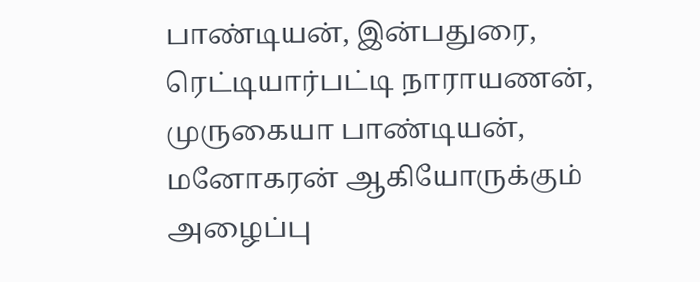பாண்டியன், இன்பதுரை, ரெட்டியார்பட்டி நாராயணன், முருகையா பாண்டியன், மனோகரன் ஆகியோருக்கும் அழைப்பு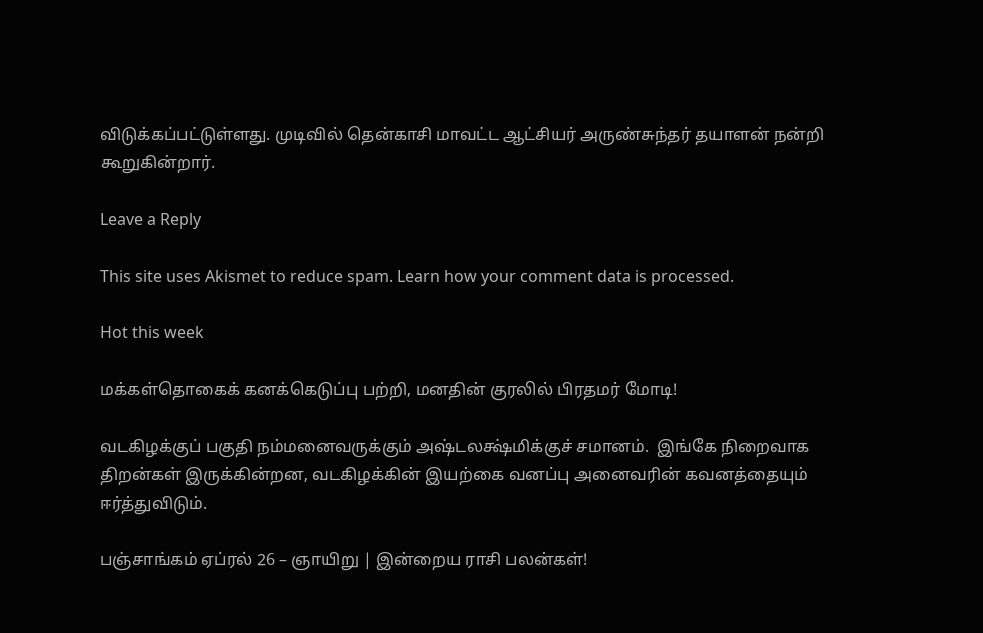விடுக்கப்பட்டுள்ளது. முடிவில் தென்காசி மாவட்ட ஆட்சியர் அருண்சுந்தர் தயாளன் நன்றி கூறுகின்றார்.

Leave a Reply

This site uses Akismet to reduce spam. Learn how your comment data is processed.

Hot this week

மக்கள்தொகைக் கனக்கெடுப்பு பற்றி, மனதின் குரலில் பிரதமர் மோடி!

வடகிழக்குப் பகுதி நம்மனைவருக்கும் அஷ்டலக்ஷ்மிக்குச் சமானம்.  இங்கே நிறைவாக திறன்கள் இருக்கின்றன, வடகிழக்கின் இயற்கை வனப்பு அனைவரின் கவனத்தையும் ஈர்த்துவிடும்.

பஞ்சாங்கம் ஏப்ரல் 26 – ஞாயிறு | இன்றைய ராசி பலன்கள்!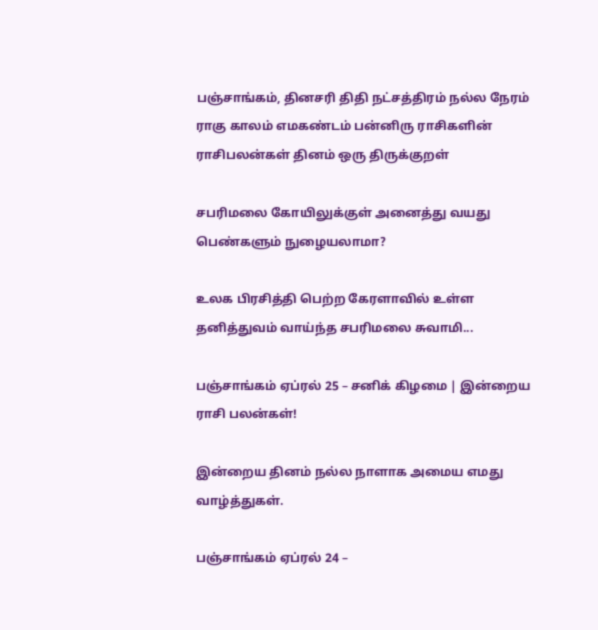பஞ்சாங்கம், தினசரி திதி நட்சத்திரம் நல்ல நேரம் ராகு காலம் எமகண்டம் பன்னிரு ராசிகளின் ராசிபலன்கள் தினம் ஒரு திருக்குறள்

சபரிமலை கோயிலுக்குள் அனைத்து வயது பெண்களும் நுழையலாமா?

உலக பிரசித்தி பெற்ற கேரளாவில் உள்ள தனித்துவம் வாய்ந்த சபரிமலை சுவாமி...

பஞ்சாங்கம் ஏப்ரல் 25 – சனிக் கிழமை | இன்றைய ராசி பலன்கள்!

இன்றைய தினம் நல்ல நாளாக அமைய எமது வாழ்த்துகள்.

பஞ்சாங்கம் ஏப்ரல் 24 –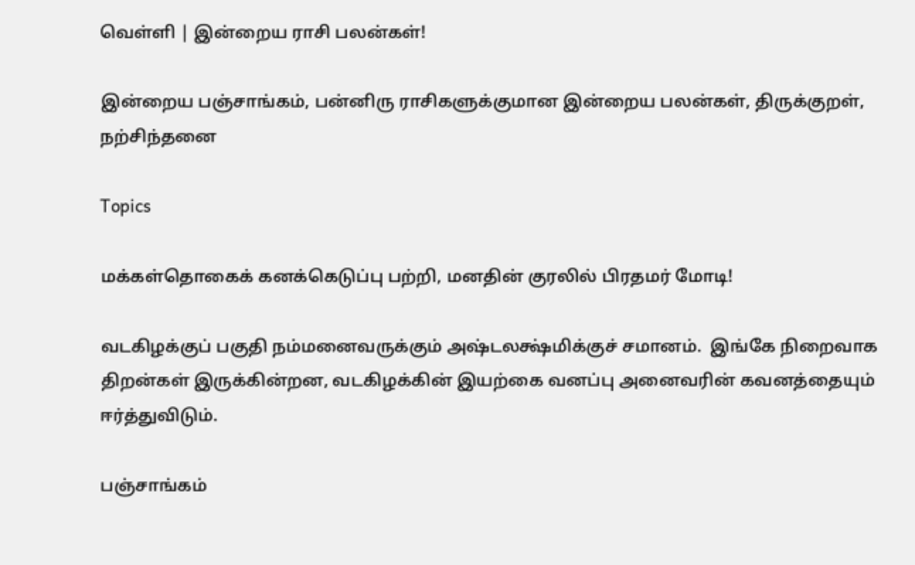வெள்ளி | இன்றைய ராசி பலன்கள்!

இன்றைய பஞ்சாங்கம், பன்னிரு ராசிகளுக்குமான இன்றைய பலன்கள், திருக்குறள், நற்சிந்தனை

Topics

மக்கள்தொகைக் கனக்கெடுப்பு பற்றி, மனதின் குரலில் பிரதமர் மோடி!

வடகிழக்குப் பகுதி நம்மனைவருக்கும் அஷ்டலக்ஷ்மிக்குச் சமானம்.  இங்கே நிறைவாக திறன்கள் இருக்கின்றன, வடகிழக்கின் இயற்கை வனப்பு அனைவரின் கவனத்தையும் ஈர்த்துவிடும்.

பஞ்சாங்கம்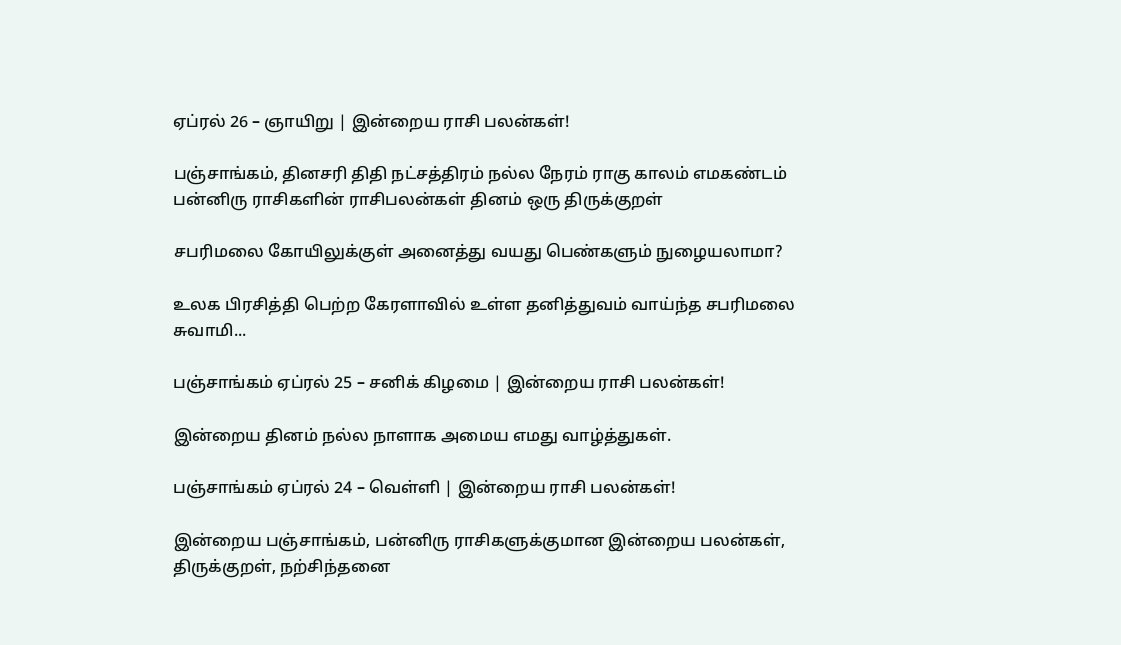ஏப்ரல் 26 – ஞாயிறு | இன்றைய ராசி பலன்கள்!

பஞ்சாங்கம், தினசரி திதி நட்சத்திரம் நல்ல நேரம் ராகு காலம் எமகண்டம் பன்னிரு ராசிகளின் ராசிபலன்கள் தினம் ஒரு திருக்குறள்

சபரிமலை கோயிலுக்குள் அனைத்து வயது பெண்களும் நுழையலாமா?

உலக பிரசித்தி பெற்ற கேரளாவில் உள்ள தனித்துவம் வாய்ந்த சபரிமலை சுவாமி...

பஞ்சாங்கம் ஏப்ரல் 25 – சனிக் கிழமை | இன்றைய ராசி பலன்கள்!

இன்றைய தினம் நல்ல நாளாக அமைய எமது வாழ்த்துகள்.

பஞ்சாங்கம் ஏப்ரல் 24 – வெள்ளி | இன்றைய ராசி பலன்கள்!

இன்றைய பஞ்சாங்கம், பன்னிரு ராசிகளுக்குமான இன்றைய பலன்கள், திருக்குறள், நற்சிந்தனை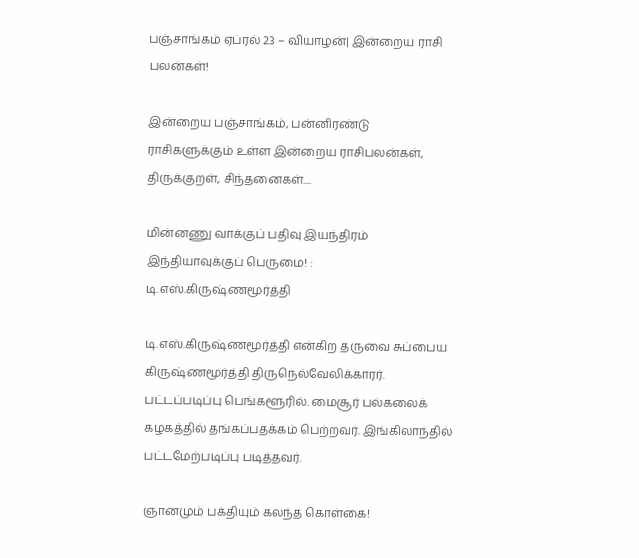பஞ்சாங்கம் ஏப்ரல் 23 – வியாழன்| இன்றைய ராசி பலன்கள்!

இன்றைய பஞ்சாங்கம், பன்னிரண்டு ராசிகளுக்கும் உள்ள இன்றைய ராசிபலன்கள், திருக்குறள், சிந்தனைகள்....

மின்னணு வாக்குப் பதிவு இயந்திரம் இந்தியாவுக்குப் பெருமை! : டி.எஸ்.கிருஷ்ணமூர்த்தி

டி.எஸ்.கிருஷ்ணமூர்த்தி என்கிற தருவை சுப்பைய கிருஷ்ணமூர்த்தி திருநெல்வேலிக்காரர். பட்டப்படிப்பு பெங்களூரில். மைசூர் பல்கலைக் கழகத்தில் தங்கப்பதக்கம் பெற்றவர். இங்கிலாந்தில் பட்டமேற்படிப்பு படித்தவர்.

ஞானமும் பக்தியும் கலந்த கொள்கை!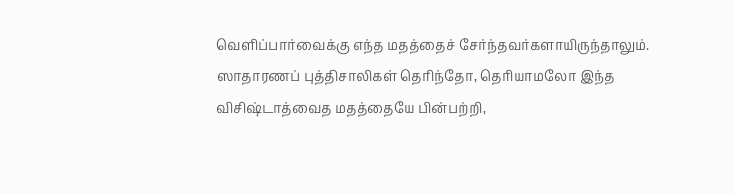வெளிப்பார்வைக்கு எந்த மதத்தைச் சேர்ந்தவர்களாயிருந்தாலும். ஸாதாரணப் புத்திசாலிகள் தெரிந்தோ, தெரியாமலோ இந்த விசிஷ்டாத்வைத மதத்தையே பின்பற்றி,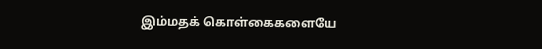இம்மதக் கொள்கைகளையே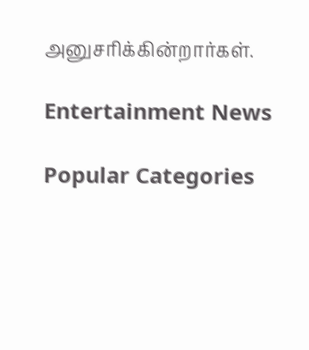அனுசரிக்கின்றார்கள்.

Entertainment News

Popular Categories